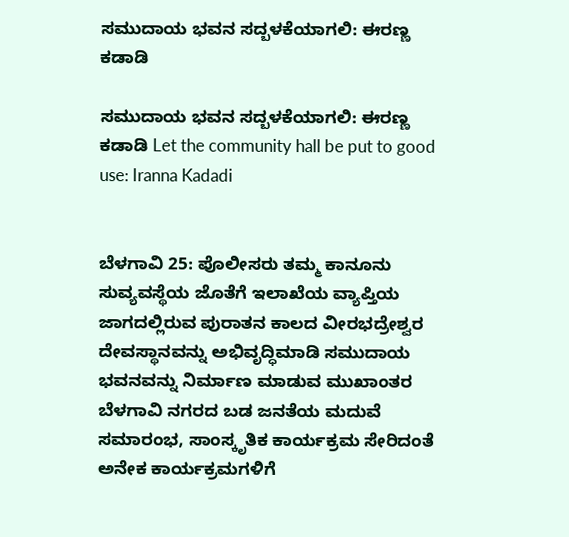ಸಮುದಾಯ ಭವನ ಸದ್ಬಳಕೆಯಾಗಲಿ: ಈರಣ್ಣ ಕಡಾಡಿ

ಸಮುದಾಯ ಭವನ ಸದ್ಬಳಕೆಯಾಗಲಿ: ಈರಣ್ಣ ಕಡಾಡಿ Let the community hall be put to good use: Iranna Kadadi


ಬೆಳಗಾವಿ 25: ಪೊಲೀಸರು ತಮ್ಮ ಕಾನೂನು ಸುವ್ಯವಸ್ಥೆಯ ಜೊತೆಗೆ ಇಲಾಖೆಯ ವ್ಯಾಪ್ತಿಯ ಜಾಗದಲ್ಲಿರುವ ಪುರಾತನ ಕಾಲದ ವೀರಭದ್ರೇಶ್ವರ ದೇವಸ್ಥಾನವನ್ನು ಅಭಿವೃದ್ಧಿಮಾಡಿ ಸಮುದಾಯ ಭವನವನ್ನು ನಿರ್ಮಾಣ ಮಾಡುವ ಮುಖಾಂತರ ಬೆಳಗಾವಿ ನಗರದ ಬಡ ಜನತೆಯ ಮದುವೆ ಸಮಾರಂಭ, ಸಾಂಸ್ಕೃತಿಕ ಕಾರ್ಯಕ್ರಮ ಸೇರಿದಂತೆ ಅನೇಕ ಕಾರ್ಯಕ್ರಮಗಳಿಗೆ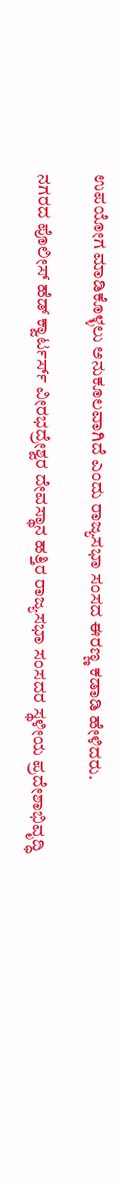ಉಪಯೋಗ ಮಾಡಿಕೊಳ್ಳಲು ಅನುಕೂಲವಾಗಿದೆ ಎಂದು ರಾಜ್ಯಸಭಾ ಸಂಸದ ಈರಣ್ಣ ಕಡಾಡಿ ಹೇಳಿದರು.

ನಗರದ ಪೊಲೀಸ್ ಹೆಡ್ ಕ್ವಾರ್ಟರ್ಸ್‌ ವೀರಭದ್ರೇಶ್ವರ ದೇವಸ್ಥಾನ ಹತ್ತಿರ ರಾಜ್ಯಸಭಾ ಸಂಸದರ ಸ್ಥಳೀಯ ಪ್ರದೇಶಾಭಿವೃದ್ಧಿ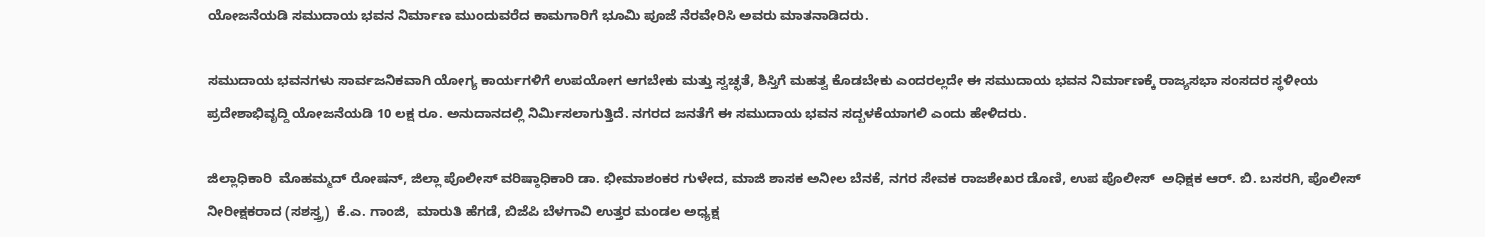ಯೋಜನೆಯಡಿ ಸಮುದಾಯ ಭವನ ನಿರ್ಮಾಣ ಮುಂದುವರೆದ ಕಾಮಗಾರಿಗೆ ಭೂಮಿ ಪೂಜೆ ನೆರವೇರಿಸಿ ಅವರು ಮಾತನಾಡಿದರು.

ಸಮುದಾಯ ಭವನಗಳು ಸಾರ್ವಜನಿಕವಾಗಿ ಯೋಗ್ಯ ಕಾರ್ಯಗಳಿಗೆ ಉಪಯೋಗ ಆಗಬೇಕು ಮತ್ತು ಸ್ವಚ್ಛತೆ, ಶಿಸ್ತಿಗೆ ಮಹತ್ವ ಕೊಡಬೇಕು ಎಂದರಲ್ಲದೇ ಈ ಸಮುದಾಯ ಭವನ ನಿರ್ಮಾಣಕ್ಕೆ ರಾಜ್ಯಸಭಾ ಸಂಸದರ ಸ್ಥಳೀಯ ಪ್ರದೇಶಾಭಿವೃದ್ದಿ ಯೋಜನೆಯಡಿ 10 ಲಕ್ಷ ರೂ. ಅನುದಾನದಲ್ಲಿ ನಿರ್ಮಿಸಲಾಗುತ್ತಿದೆ. ನಗರದ ಜನತೆಗೆ ಈ ಸಮುದಾಯ ಭವನ ಸದ್ಬಳಕೆಯಾಗಲಿ ಎಂದು ಹೇಳಿದರು.

ಜಿಲ್ಲಾಧಿಕಾರಿ  ಮೊಹಮ್ಮದ್ ರೋಷನ್, ಜಿಲ್ಲಾ ಪೊಲೀಸ್ ವರಿಷ್ಠಾಧಿಕಾರಿ ಡಾ. ಭೀಮಾಶಂಕರ ಗುಳೇದ, ಮಾಜಿ ಶಾಸಕ ಅನೀಲ ಬೆನಕೆ, ನಗರ ಸೇವಕ ರಾಜಶೇಖರ ಡೊಣಿ, ಉಪ ಪೊಲೀಸ್  ಅಧಿಕ್ಷಕ ಆರ್‌. ಬಿ. ಬಸರಗಿ, ಪೊಲೀಸ್ ನೀರೀಕ್ಷಕರಾದ (ಸಶಸ್ತ್ರ)  ಕೆ.ಎ. ಗಾಂಜಿ,  ಮಾರುತಿ ಹೆಗಡೆ, ಬಿಜೆಪಿ ಬೆಳಗಾವಿ ಉತ್ತರ ಮಂಡಲ ಅಧ್ಯಕ್ಷ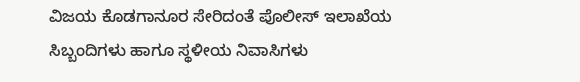ವಿಜಯ ಕೊಡಗಾನೂರ ಸೇರಿದಂತೆ ಪೊಲೀಸ್ ಇಲಾಖೆಯ ಸಿಬ್ಬಂದಿಗಳು ಹಾಗೂ ಸ್ಥಳೀಯ ನಿವಾಸಿಗಳು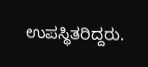ಉಪಸ್ಥಿತರಿದ್ದರು.